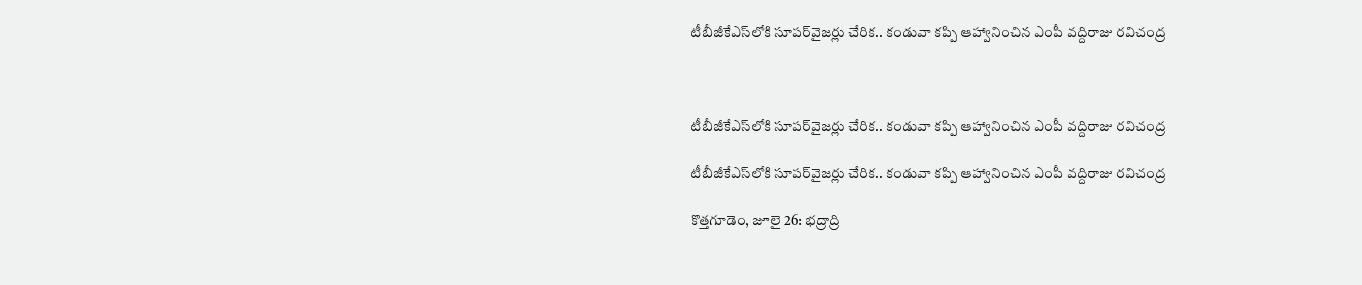టీబీజీకేఎస్‌లోకి సూపర్‌వైజర్లు చేరిక.. కండువా కప్పి ఆహ్వానించిన ఎంపీ వద్దిరాజు రవిచంద్ర



టీబీజీకేఎస్‌లోకి సూపర్‌వైజర్లు చేరిక.. కండువా కప్పి ఆహ్వానించిన ఎంపీ వద్దిరాజు రవిచంద్ర

టీబీజీకేఎస్‌లోకి సూపర్‌వైజర్లు చేరిక.. కండువా కప్పి ఆహ్వానించిన ఎంపీ వద్దిరాజు రవిచంద్ర

కొత్తగూడెం, జూలై 26: భద్రాద్రి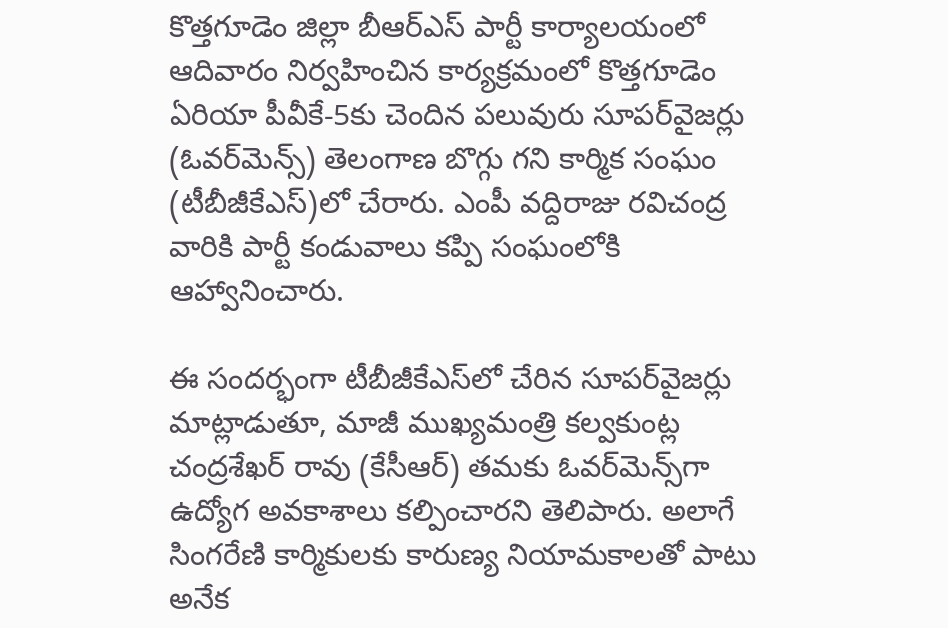కొత్తగూడెం జిల్లా బీఆర్ఎస్ పార్టీ కార్యాలయంలో ఆదివారం నిర్వహించిన కార్యక్రమంలో కొత్తగూడెం ఏరియా పీవీకే-5కు చెందిన పలువురు సూపర్‌వైజర్లు (ఓవర్‌మెన్స్) తెలంగాణ బొగ్గు గని కార్మిక సంఘం (టీబీజీకేఎస్)లో చేరారు. ఎంపీ వద్దిరాజు రవిచంద్ర వారికి పార్టీ కండువాలు కప్పి సంఘంలోకి ఆహ్వానించారు.

ఈ సందర్భంగా టీబీజీకేఎస్‌లో చేరిన సూపర్‌వైజర్లు మాట్లాడుతూ, మాజీ ముఖ్యమంత్రి కల్వకుంట్ల చంద్రశేఖర్ రావు (కేసీఆర్) తమకు ఓవర్‌మెన్స్‌గా ఉద్యోగ అవకాశాలు కల్పించారని తెలిపారు. అలాగే సింగరేణి కార్మికులకు కారుణ్య నియామకాలతో పాటు అనేక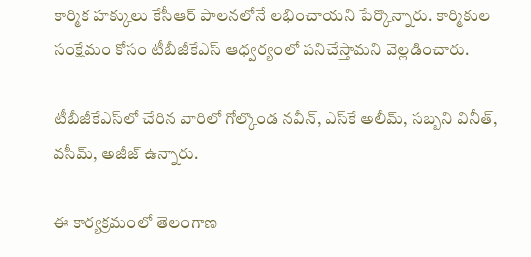కార్మిక హక్కులు కేసీఆర్ పాలనలోనే లభించాయని పేర్కొన్నారు. కార్మికుల సంక్షేమం కోసం టీబీజీకేఎస్ ఆధ్వర్యంలో పనిచేస్తామని వెల్లడించారు.

టీబీజీకేఎస్‌లో చేరిన వారిలో గోల్కొండ నవీన్, ఎస్‌కే అలీమ్, సబ్బని వినీత్, వసీమ్, అజీజ్ ఉన్నారు.

ఈ కార్యక్రమంలో తెలంగాణ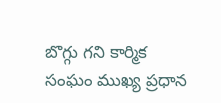బొగ్గు గని కార్మిక సంఘం ముఖ్య ప్రధాన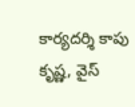కార్యదర్శి కాపు కృష్ణ, వైస్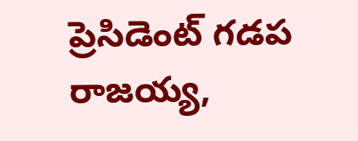ప్రెసిడెంట్ గడప రాజయ్య,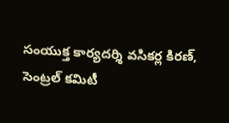సంయుక్త కార్యదర్శి వసికర్ల కిరణ్, సెంట్రల్ కమిటీ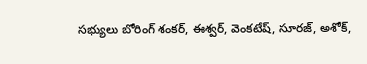సభ్యులు బోరింగ్ శంకర్, ఈశ్వర్, వెంకటేష్, సూరజ్, అశోక్,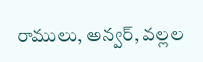రాములు, అన్వర్, వల్లల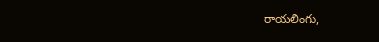రాయలింగు,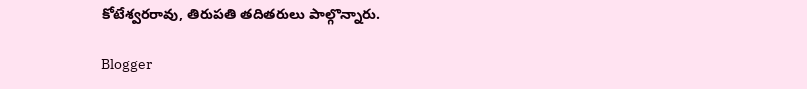కోటేశ్వరరావు, తిరుపతి తదితరులు పాల్గొన్నారు.

Blogger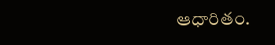ఆధారితం.